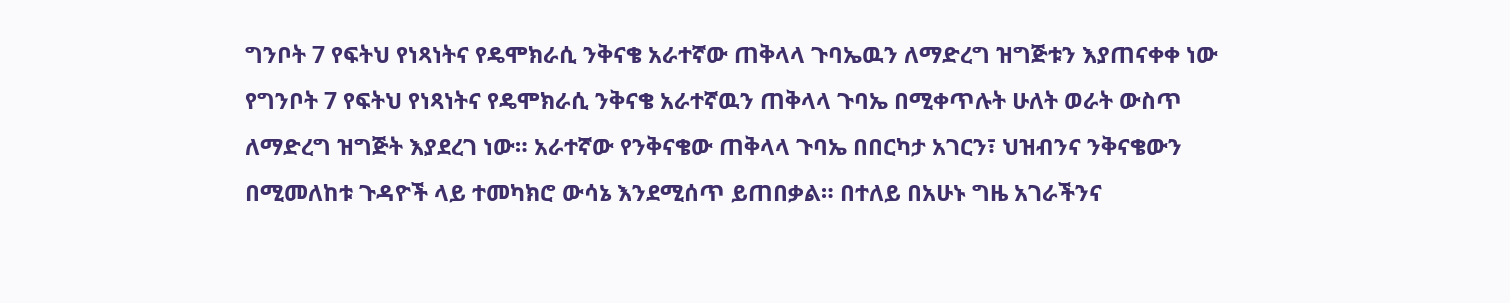ግንቦት 7 የፍትህ የነጻነትና የዴሞክራሲ ንቅናቄ አራተኛው ጠቅላላ ጉባኤዉን ለማድረግ ዝግጅቱን እያጠናቀቀ ነው
የግንቦት 7 የፍትህ የነጻነትና የዴሞክራሲ ንቅናቄ አራተኛዉን ጠቅላላ ጉባኤ በሚቀጥሉት ሁለት ወራት ውስጥ ለማድረግ ዝግጅት እያደረገ ነው። አራተኛው የንቅናቄው ጠቅላላ ጉባኤ በበርካታ አገርን፣ ህዝብንና ንቅናቄውን በሚመለከቱ ጉዳዮች ላይ ተመካክሮ ውሳኔ እንደሚሰጥ ይጠበቃል። በተለይ በአሁኑ ግዜ አገራችንና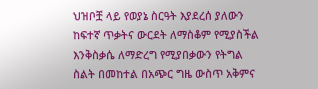ህዝቦቿ ላይ የወያኔ ስርዓት እያደረሰ ያለውን ከፍተኛ ጥቃትና ውርደት ለማስቆም የሚያስችል እንቅስቃሴ ለማድረግ የሚያበቃውን የትግል ስልት በመከተል በአጭር ግዜ ውስጥ አቅምና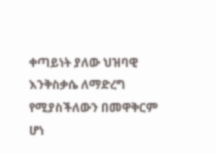ቀጣይነት ያለው ህዝባዊ እንቅስቃሴ ለማድረግ የሚያስችለውን በመዋቅርም ሆነ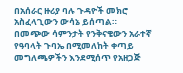በአሰራር ዙሪያ ባሉ ጉዳዮች መክሮ አስፈላጊውን ውሳኔ ይሰጣል።
በመጭው ሳምንታት የንቅናቄውን አራተኛ የዓባላት ጉባኤ በሚመለከት ቀጣይ መግለጫዎችን እንደሚሰጥ የአዘጋጅ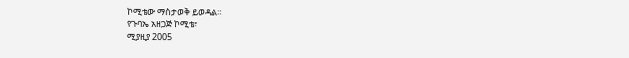ኮሚቴው ማስታወቅ ይወዳል።
የጉባኤ አዘጋጅ ኮሚቴ፣
ሚያዚያ 2005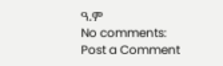ዓ.ም
No comments:
Post a Comment